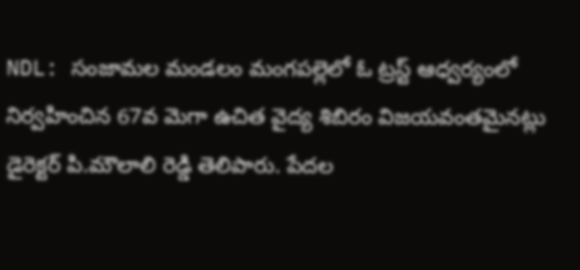NDL: సంజామల మండలం మంగపల్లెలో ఓ ట్రస్ట్ ఆధ్వర్యంలో నిర్వహించిన 67వ మెగా ఉచిత వైద్య శిబిరం విజయవంతమైనట్లు డైరెక్టర్ పి.మౌలాలి రెడ్డి తెలిపారు. పేదల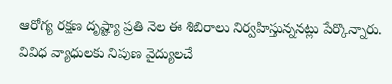ఆరోగ్య రక్షణ దృష్ట్యా ప్రతి నెల ఈ శిబిరాలు నిర్వహిస్తున్ననట్లు పేర్కొన్నారు. వివిధ వ్యాధులకు నిపుణ వైద్యులచే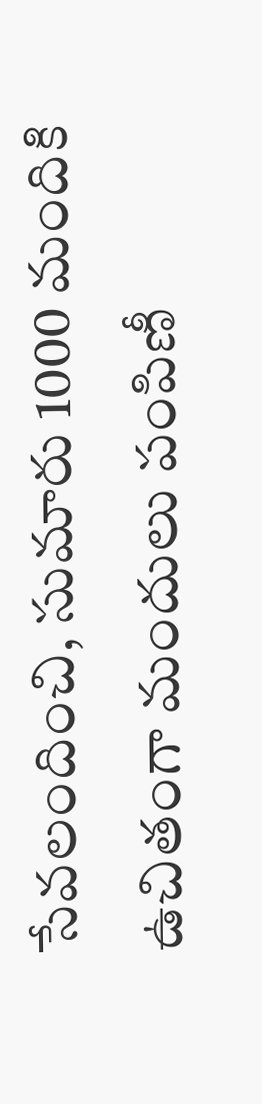సేవలందించి, సుమారు 1000 మందికి ఉచితంగా మందులు పంపిణీ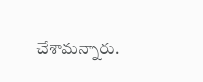చేశామన్నారు.